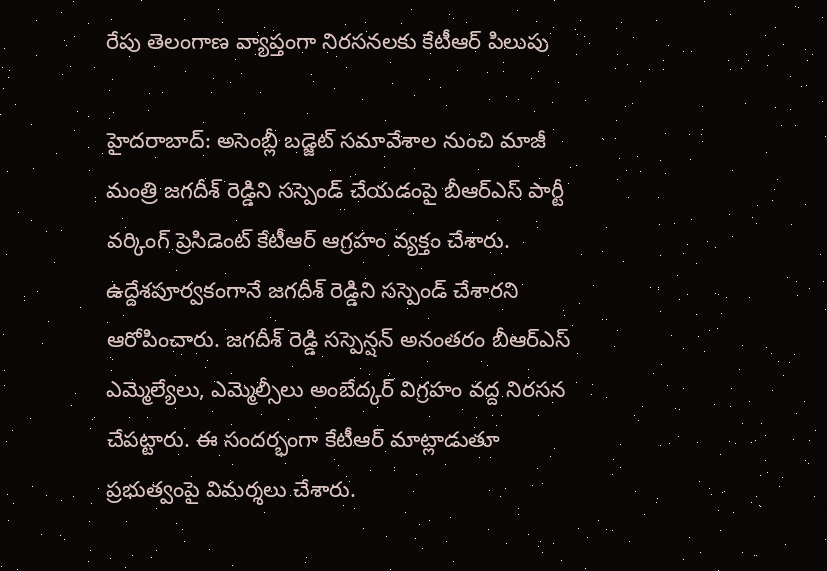రేపు తెలంగాణ వ్యాప్తంగా నిరసనలకు కేటీఆర్ పిలుపు

హైదరాబాద్: అసెంబ్లీ బడ్జెట్ సమావేశాల నుంచి మాజీ మంత్రి జగదీశ్ రెడ్డిని సస్పెండ్ చేయడంపై బీఆర్ఎస్ పార్టీ వర్కింగ్ ప్రెసిడెంట్ కేటీఆర్ ఆగ్రహం వ్యక్తం చేశారు. ఉద్దేశపూర్వకంగానే జగదీశ్ రెడ్డిని సస్పెండ్ చేశారని ఆరోపించారు. జగదీశ్ రెడ్డి సస్పెన్షన్ అనంతరం బీఆర్ఎస్ ఎమ్మెల్యేలు, ఎమ్మెల్సీలు అంబేద్కర్ విగ్రహం వద్ద నిరసన చేపట్టారు. ఈ సందర్భంగా కేటీఆర్ మాట్లాడుతూ ప్రభుత్వంపై విమర్శలు చేశారు.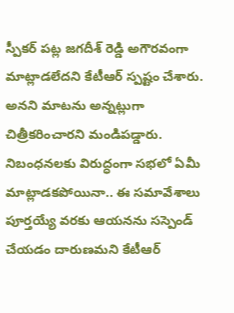స్పీకర్ పట్ల జగదీశ్ రెడ్డి అగౌరవంగా మాట్లాడలేదని కేటీఆర్ స్పష్టం చేశారు. అనని మాటను అన్నట్లుగా చిత్రీకరించారని మండిపడ్డారు. నిబంధనలకు విరుద్ధంగా సభలో ఏమీ మాట్లాడకపోయినా.. ఈ సమావేశాలు పూర్తయ్యే వరకు ఆయనను సస్పెండ్ చేయడం దారుణమని కేటీఆర్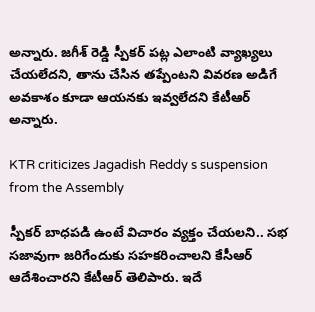అన్నారు. జగీశ్ రెడ్డి స్పీకర్ పట్ల ఎలాంటి వ్యాఖ్యలు చేయలేదని, తాను చేసిన తప్పేంటని వివరణ అడిగే అవకాశం కూడా ఆయనకు ఇవ్వలేదని కేటీఆర్ అన్నారు.

KTR criticizes Jagadish Reddy s suspension from the Assembly

స్పీకర్ బాధపడి ఉంటే విచారం వ్యక్తం చేయలని.. సభ సజావుగా జరిగేందుకు సహకరించాలని కేసీఆర్ ఆదేశించారని కేటీఆర్ తెలిపారు. ఇదే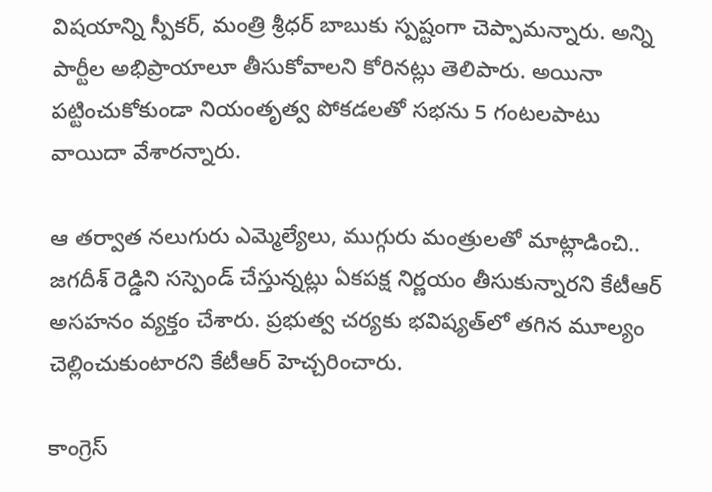విషయాన్ని స్పీకర్, మంత్రి శ్రీధర్ బాబుకు స్పష్టంగా చెప్పామన్నారు. అన్ని పార్టీల అభిప్రాయాలూ తీసుకోవాలని కోరినట్లు తెలిపారు. అయినా పట్టించుకోకుండా నియంతృత్వ పోకడలతో సభను 5 గంటలపాటు వాయిదా వేశారన్నారు.

ఆ తర్వాత నలుగురు ఎమ్మెల్యేలు, ముగ్గురు మంత్రులతో మాట్లాడించి.. జగదీశ్ రెడ్డిని సస్పెండ్ చేస్తున్నట్లు ఏకపక్ష నిర్ణయం తీసుకున్నారని కేటీఆర్ అసహనం వ్యక్తం చేశారు. ప్రభుత్వ చర్యకు భవిష్యత్‌లో తగిన మూల్యం చెల్లించుకుంటారని కేటీఆర్ హెచ్చరించారు.

కాంగ్రెస్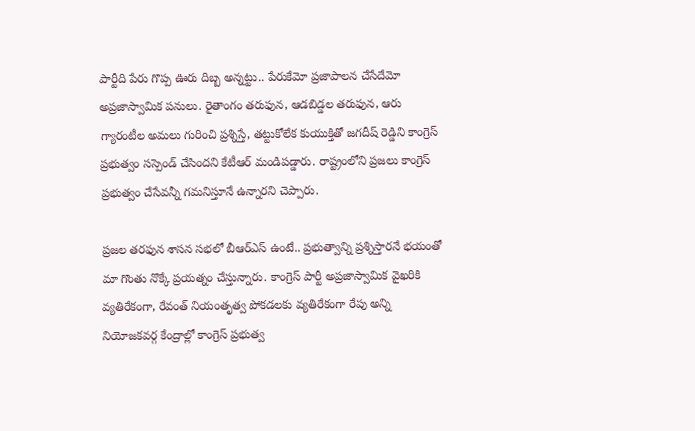పార్టీది పేరు గొప్ప ఊరు దిబ్బ అన్నట్టు.. పేరుకేమో ప్రజాపాలన చేసేదేమో అప్రజాస్వామిక పనులు. రైతాంగం తరుఫున, ఆడబిడ్డల తరుఫున, ఆరు గ్యారంటీల అమలు గురించి ప్రశ్నిస్తే, తట్టుకోలేక కుయుక్తితో జగదీష్ రెడ్డిని కాంగ్రెస్ ప్రభుత్వం సస్పెండ్ చేసిందని కేటీఆర్ మండిపడ్డారు. రాష్ట్రంలోని ప్రజలు కాంగ్రెస్ ప్రభుత్వం చేసేవన్నీ గమనిస్తూనే ఉన్నారని చెప్పారు.

ప్రజల తరఫున శాసన సభలో బీఆర్ఎస్ ఉంటే.. ప్రభుత్వాన్ని ప్రశ్నిస్తారనే భయంతో మా గొంతు నొక్కే ప్రయత్నం చేస్తున్నారు. కాంగ్రెస్ పార్టీ అప్రజాస్వామిక వైఖరికి వ్యతిరేకంగా, రేవంత్ నియంతృత్వ పోకడలకు వ్యతిరేకంగా రేపు అన్ని నియోజకవర్గ కేంద్రాల్లో కాంగ్రెస్ ప్రభుత్వ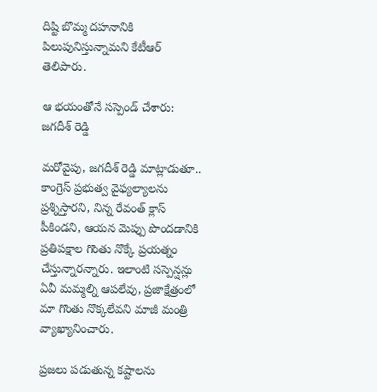దిష్టి బొమ్మ దహనానికి పిలుపునిస్తున్నామని కేటీఆర్ తెలిపారు.

ఆ భయంతోనే సస్పెండ్ చేశారు: జగదీశ్ రెడ్డి

మరోవైపు, జగదీశ్ రెడ్డి మాట్లాడుతూ.. కాంగ్రెస్ ప్రభుత్వ వైఫ్యల్యాలను ప్రశ్నిస్తారని, నిన్న రేవంత్ క్లాస్ పీకిండని, ఆయన మెప్పు పొందడానికి ప్రతిపక్షాల గొంతు నొక్కే ప్రయత్నం చేస్తున్నారన్నారు. ఇలాంటి సస్పెన్షన్లు ఏవీ మమ్మల్ని ఆపలేవు, ప్రజాక్షేత్రంలో మా గొంతు నొక్కలేవని మాజీ మంత్రి వ్యాఖ్యానించారు.

ప్రజలు పడుతున్న కష్టాలను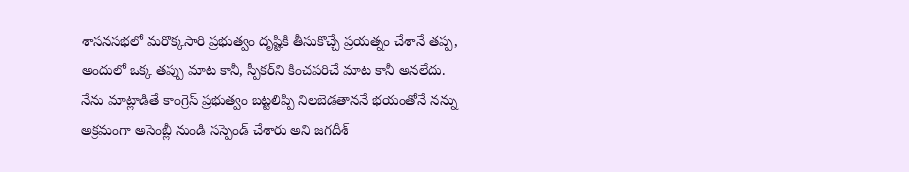శాసనసభలో మరొక్కసారి ప్రభుత్వం దృష్టికి తీసుకొచ్చే ప్రయత్నం చేశానే తప్ప, అందులో ఒక్క తప్పు మాట కానీ, స్పీకర్‌ని కించపరిచే మాట కానీ అనలేదు. నేను మాట్లాడితే కాంగ్రెస్ ప్రభుత్వం బట్టలిప్పి నిలబెడతాననే భయంతోనే నన్ను అక్రమంగా అసెంబ్లీ నుండి సస్పెండ్ చేశారు అని జగదీశ్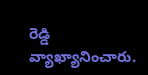రెడ్డి వ్యాఖ్యానించారు.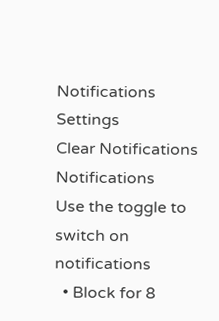Notifications
Settings
Clear Notifications
Notifications
Use the toggle to switch on notifications
  • Block for 8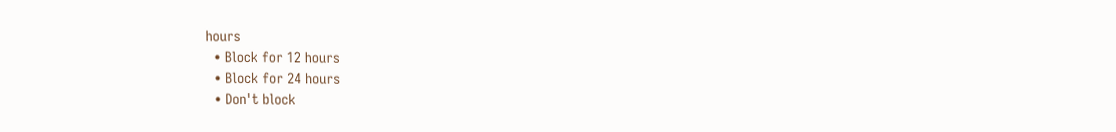hours
  • Block for 12 hours
  • Block for 24 hours
  • Don't block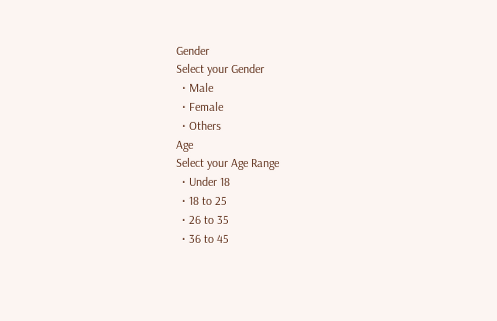Gender
Select your Gender
  • Male
  • Female
  • Others
Age
Select your Age Range
  • Under 18
  • 18 to 25
  • 26 to 35
  • 36 to 45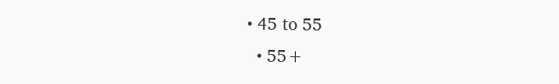• 45 to 55
  • 55+